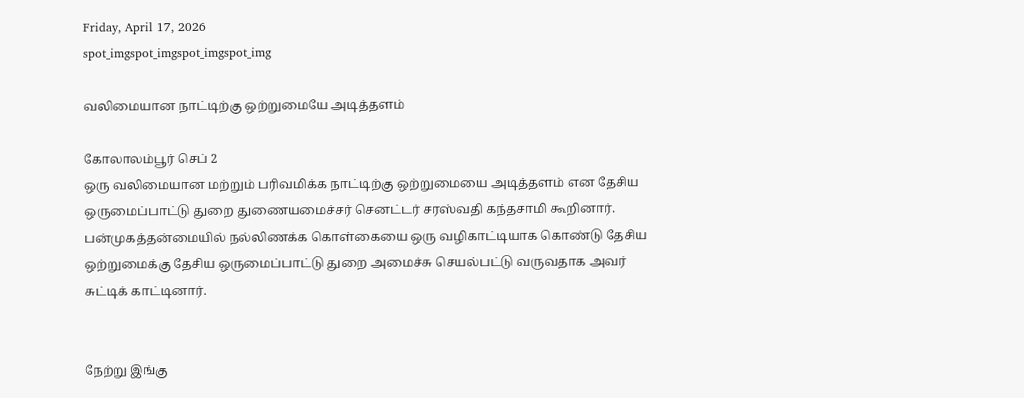Friday, April 17, 2026
spot_imgspot_imgspot_imgspot_img

வலிமையான நாட்டிற்கு ஒற்றுமையே அடித்தளம்

கோலாலம்பூர் செப் 2
ஒரு வலிமையான மற்றும் பரிவமிக்க நாட்டிற்கு ஒற்றுமையை அடித்தளம் என தேசிய ஒருமைப்பாட்டு துறை துணையமைச்சர் செனட்டர் சரஸ்வதி கந்தசாமி கூறினார்.
பன்முகத்தன்மையில் நல்லிணக்க கொள்கையை ஒரு வழிகாட்டியாக கொண்டு தேசிய ஒற்றுமைக்கு தேசிய ஒருமைப்பாட்டு துறை அமைச்சு செயல்பட்டு வருவதாக அவர் சுட்டிக் காட்டினார்.


நேற்று இங்கு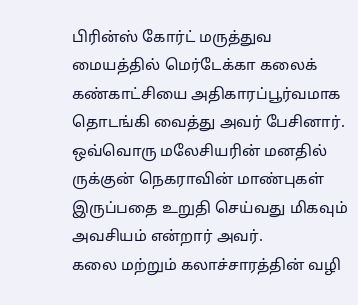பிரின்ஸ் கோர்ட் மருத்துவ மையத்தில் மெர்டேக்கா கலைக் கண்காட்சியை அதிகாரப்பூர்வமாக தொடங்கி வைத்து அவர் பேசினார்.
ஒவ்வொரு மலேசியரின் மனதில் ருக்குன் நெகராவின் மாண்புகள் இருப்பதை உறுதி செய்வது மிகவும் அவசியம் என்றார் அவர்.
கலை மற்றும் கலாச்சாரத்தின் வழி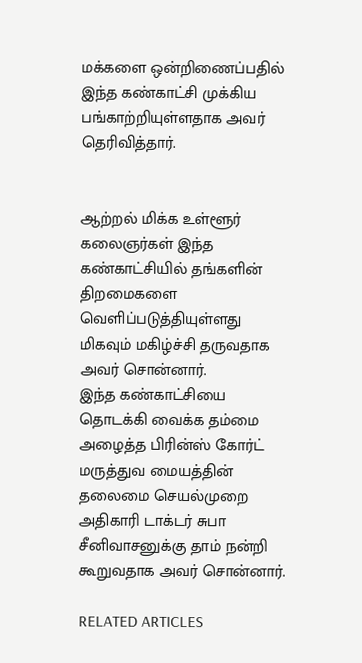மக்களை ஒன்றிணைப்பதில் இந்த கண்காட்சி முக்கிய பங்காற்றியுள்ளதாக அவர் தெரிவித்தார்.


ஆற்றல் மிக்க உள்ளூர் கலைஞர்கள் இந்த கண்காட்சியில் தங்களின் திறமைகளை வெளிப்படுத்தியுள்ளது மிகவும் மகிழ்ச்சி தருவதாக அவர் சொன்னார்.
இந்த கண்காட்சியை தொடக்கி வைக்க தம்மை அழைத்த பிரின்ஸ் கோர்ட் மருத்துவ மையத்தின் தலைமை செயல்முறை அதிகாரி டாக்டர் சுபா சீனிவாசனுக்கு தாம் நன்றி கூறுவதாக அவர் சொன்னார்.

RELATED ARTICLES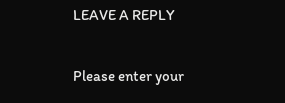LEAVE A REPLY

Please enter your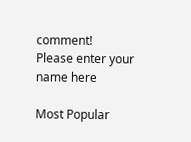comment!
Please enter your name here

Most Popular